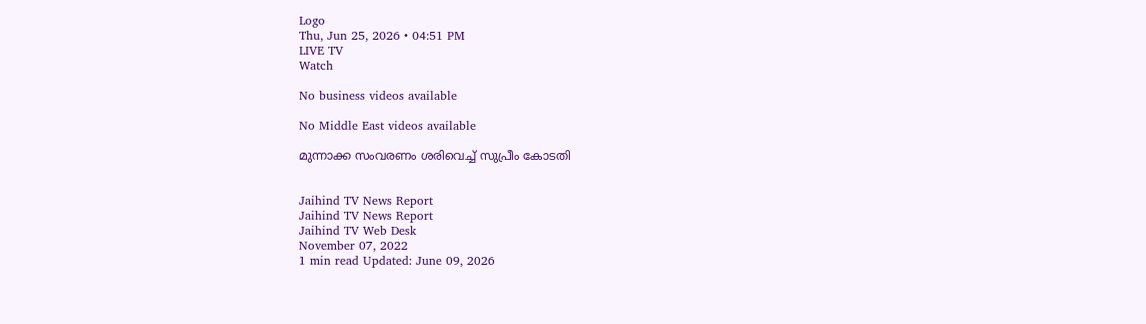Logo
Thu, Jun 25, 2026 • 04:51 PM
LIVE TV
Watch

No business videos available

No Middle East videos available

മുന്നാക്ക സംവരണം ശരിവെച്ച് സുപ്രീം കോടതി


Jaihind TV News Report
Jaihind TV News Report
Jaihind TV Web Desk
November 07, 2022
1 min read Updated: June 09, 2026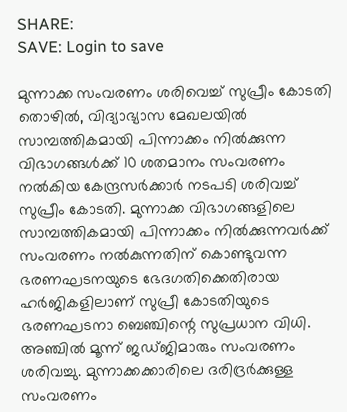SHARE:
SAVE: Login to save

മുന്നാക്ക സംവരണം ശരിവെച്ച് സുപ്രീം കോടതി
തൊഴില്‍, വിദ്യാഭ്യാസ മേഖലയില്‍ സാമ്പത്തികമായി പിന്നാക്കം നില്‍ക്കുന്ന വിഭാഗങ്ങള്‍ക്ക് 10 ശതമാനം സംവരണം നല്‍കിയ കേന്ദ്രസര്‍ക്കാര്‍ നടപടി ശരിവച്ച് സുപ്രീം കോടതി. മുന്നാക്ക വിഭാഗങ്ങളിലെ സാമ്പത്തികമായി പിന്നാക്കം നില്‍ക്കുന്നവര്‍ക്ക് സംവരണം നല്‍കുന്നതിന് കൊണ്ടുവന്ന ഭരണഘടനയുടെ ഭേദഗതിക്കെതിരായ ഹര്‍ജികളിലാണ് സുപ്രീ കോടതിയുടെ ഭരണഘടനാ ബെഞ്ചിന്റെ സുപ്രധാന വിധി. അഞ്ചില്‍ മൂന്ന് ജഡ്ജിമാരും സംവരണം ശരിവച്ചു. മുന്നാക്കക്കാരിലെ ദരിദ്രര്‍ക്കുള്ള സംവരണം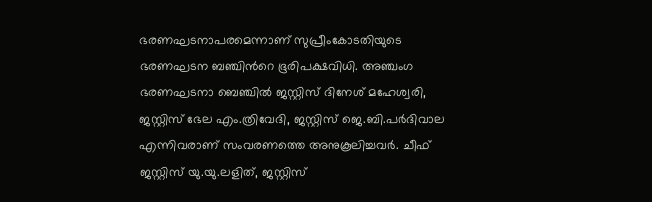ഭരണഘടനാപരമെന്നാണ് സുപ്രീംകോടതിയുടെ ഭരണഘടന ബഞ്ചിന്‍റെ ഭൂരിപക്ഷവിധി. അഞ്ചംഗ ഭരണഘടനാ ബെഞ്ചില്‍ ജസ്റ്റിസ് ദിനേശ് മഹേശ്വരി, ജസ്റ്റിസ് ഭേല എം.ത്രിവേദി, ജസ്റ്റിസ് ജെ.ബി.പര്‍ദിവാല എന്നിവരാണ് സംവരണത്തെ അനുകൂലിച്ചവര്‍. ചീഫ് ജസ്റ്റിസ് യു.യു.ലളിത്, ജസ്റ്റിസ്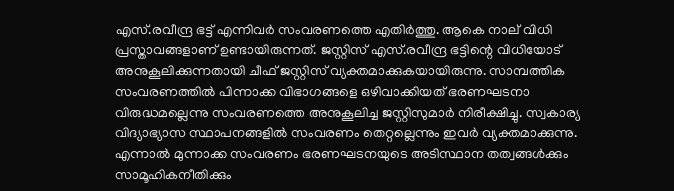എസ്.രവീന്ദ്ര ഭട്ട് എന്നിവര്‍ സംവരണത്തെ എതിര്‍ത്തു. ആകെ നാല് വിധി പ്രസ്താവങ്ങളാണ് ഉണ്ടായിരുന്നത്. ജസ്റ്റിസ് എസ്.രവീന്ദ്ര ഭട്ടിന്റെ വിധിയോട് അനുകൂലിക്കുന്നതായി ചീഫ് ജസ്റ്റിസ് വ്യക്തമാക്കുകയായിരുന്നു. സാമ്പത്തിക സംവരണത്തില്‍ പിന്നാക്ക വിഭാഗങ്ങളെ ഒഴിവാക്കിയത് ഭരണഘടനാ വിരുദ്ധമല്ലെന്നു സംവരണത്തെ അനുകൂലിച്ച ജസ്റ്റിസുമാര്‍ നിരീക്ഷിച്ചു. സ്വകാര്യ വിദ്യാഭ്യാസ സ്ഥാപനങ്ങളില്‍ സംവരണം തെറ്റല്ലെന്നും ഇവര്‍ വ്യക്തമാക്കുന്നു. എന്നാല്‍ മുന്നാക്ക സംവരണം ഭരണഘടനയുടെ അടിസ്ഥാന തത്വങ്ങള്‍ക്കും സാമൂഹികനീതിക്കും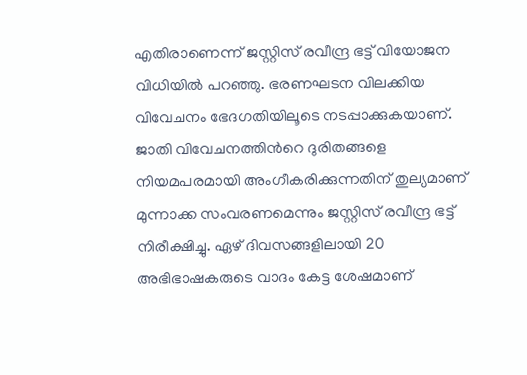എതിരാണെന്ന് ജസ്റ്റിസ് രവീന്ദ്ര ഭട്ട് വിയോജന വിധിയില്‍ പറഞ്ഞു. ഭരണഘടന വിലക്കിയ വിവേചനം ഭേദഗതിയിലൂടെ നടപ്പാക്കുകയാണ്. ജാതി വിവേചനത്തിന്‍റെ ദുരിതങ്ങളെ നിയമപരമായി അംഗീകരിക്കുന്നതിന് തുല്യമാണ് മുന്നാക്ക സംവരണമെന്നും ജസ്റ്റിസ് രവീന്ദ്ര ഭട്ട് നിരീക്ഷിച്ചു. ഏഴ് ദിവസങ്ങളിലായി 20 അഭിഭാഷകരുടെ വാദം കേട്ട ശേഷമാണ്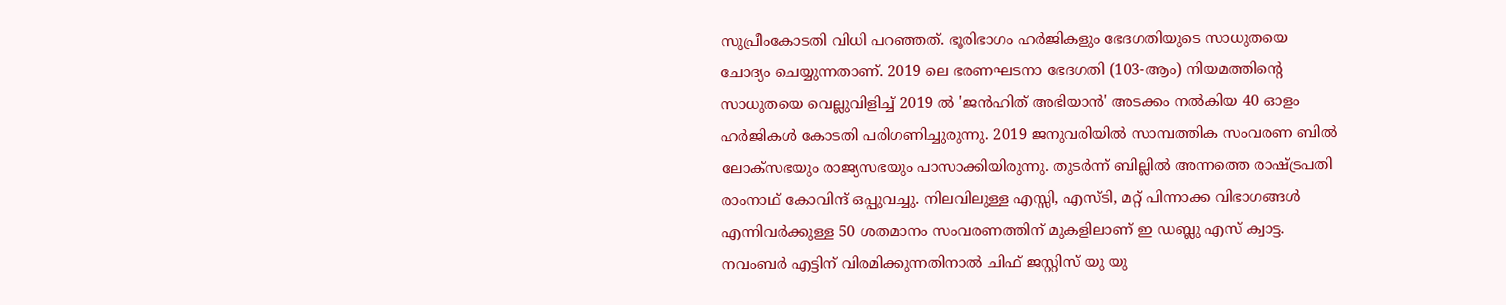സുപ്രീംകോടതി വിധി പറഞ്ഞത്. ഭൂരിഭാഗം ഹര്‍ജികളും ഭേദഗതിയുടെ സാധുതയെ ചോദ്യം ചെയ്യുന്നതാണ്. 2019 ലെ ഭരണഘടനാ ഭേദഗതി (103-ആം) നിയമത്തിന്റെ സാധുതയെ വെല്ലുവിളിച്ച് 2019 ല്‍ 'ജന്‍ഹിത് അഭിയാന്‍' അടക്കം നല്‍കിയ 40 ഓളം ഹര്‍ജികള്‍ കോടതി പരിഗണിച്ചുരുന്നു. 2019 ജനുവരിയില്‍ സാമ്പത്തിക സംവരണ ബില്‍ ലോക്‌സഭയും രാജ്യസഭയും പാസാക്കിയിരുന്നു. തുടര്‍ന്ന് ബില്ലില്‍ അന്നത്തെ രാഷ്ട്രപതി രാംനാഥ് കോവിന്ദ് ഒപ്പുവച്ചു. നിലവിലുള്ള എസ്സി, എസ്ടി, മറ്റ് പിന്നാക്ക വിഭാഗങ്ങള്‍ എന്നിവര്‍ക്കുള്ള 50 ശതമാനം സംവരണത്തിന് മുകളിലാണ് ഇ ഡബ്ലു എസ് ക്വാട്ട. നവംബര്‍ എട്ടിന് വിരമിക്കുന്നതിനാല്‍ ചിഫ് ജസ്റ്റിസ് യു യു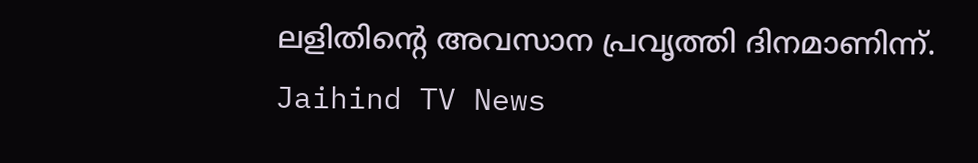ലളിതിന്റെ അവസാന പ്രവൃത്തി ദിനമാണിന്ന്.
Jaihind TV News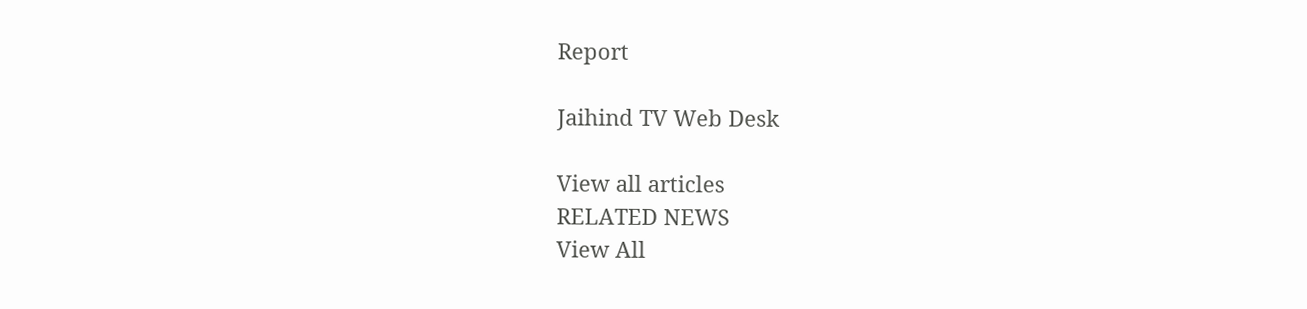Report

Jaihind TV Web Desk

View all articles
RELATED NEWS
View All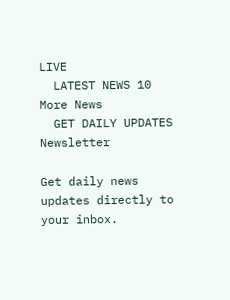LIVE
  LATEST NEWS 10
More News
  GET DAILY UPDATES
Newsletter

Get daily news updates directly to your inbox.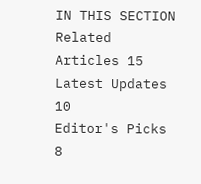IN THIS SECTION
Related Articles 15
Latest Updates 10
Editor's Picks 8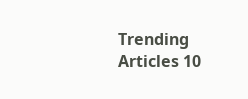Trending Articles 10